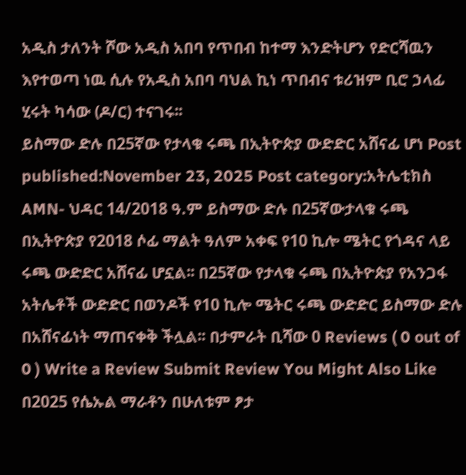አዲስ ታለንት ሾው አዲስ አበባ የጥበብ ከተማ እንድትሆን የድርሻዉን እየተወጣ ነዉ ሲሉ የአዲስ አበባ ባህል ኪነ ጥበብና ቱሪዝም ቢሮ ኃላፊ ሂሩት ካሳው (ዶ/ር) ተናገሩ፡፡
ይስማው ድሉ በ25ኛው የታላቁ ሩጫ በኢትዮጵያ ውድድር አሸናፊ ሆነ Post published:November 23, 2025 Post category:አትሌቲክስ AMN- ህዳር 14/2018 ዓ.ም ይስማው ድሉ በ25ኛውታላቁ ሩጫ በኢትዮጵያ የ2018 ሶፊ ማልት ዓለም አቀፍ የ10 ኪሎ ሜትር የጎዳና ላይ ሩጫ ውድድር አሸናፊ ሆኗል፡፡ በ25ኛው የታላቁ ሩጫ በኢትዮጵያ የአንጋፋ አትሌቶች ውድድር በወንዶች የ10 ኪሎ ሜትር ሩጫ ውድድር ይስማው ድሉ በአሸናፊነት ማጠናቀቅ ችሏል፡፡ በታምራት ቢሻው 0 Reviews ( 0 out of 0 ) Write a Review Submit Review You Might Also Like በ2025 የሴኡል ማራቶን በሁለቱም ፆታ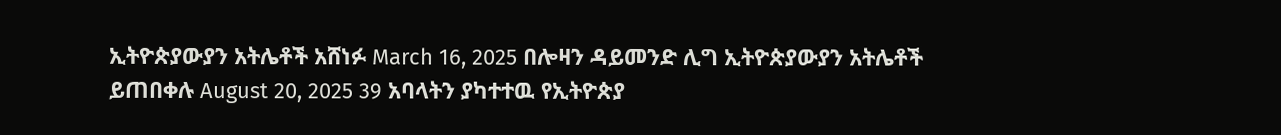ኢትዮጵያውያን አትሌቶች አሸነፉ March 16, 2025 በሎዛን ዳይመንድ ሊግ ኢትዮጵያውያን አትሌቶች ይጠበቀሉ August 20, 2025 39 አባላትን ያካተተዉ የኢትዮጵያ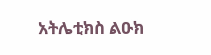አትሌቲክስ ልዑክ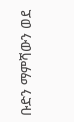ቡድን ማምሻውን ወደ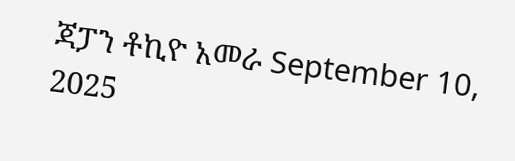ጃፓን ቶኪዮ አመራ September 10, 2025